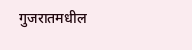गुजरातमधील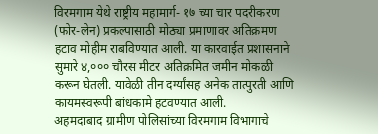विरमगाम येथे राष्ट्रीय महामार्ग- १७ च्या चार पदरीकरण (फोर-लेन) प्रकल्पासाठी मोठ्या प्रमाणावर अतिक्रमण हटाव मोहीम राबविण्यात आली. या कारवाईत प्रशासनाने सुमारे ४,००० चौरस मीटर अतिक्रमित जमीन मोकळी करून घेतली. यावेळी तीन दर्ग्यांसह अनेक तात्पुरती आणि कायमस्वरूपी बांधकामे हटवण्यात आली.
अहमदाबाद ग्रामीण पोलिसांच्या विरमगाम विभागाचे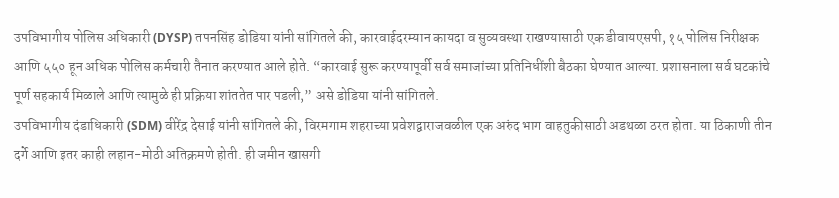उपविभागीय पोलिस अधिकारी (DYSP) तपनसिंह डोडिया यांनी सांगितले की, कारवाईदरम्यान कायदा व सुव्यवस्था राखण्यासाठी एक डीवायएसपी, १५ पोलिस निरीक्षक आणि ५५० हून अधिक पोलिस कर्मचारी तैनात करण्यात आले होते. “कारवाई सुरू करण्यापूर्वी सर्व समाजांच्या प्रतिनिधींशी बैठका घेण्यात आल्या. प्रशासनाला सर्व घटकांचे पूर्ण सहकार्य मिळाले आणि त्यामुळे ही प्रक्रिया शांततेत पार पडली,” असे डोडिया यांनी सांगितले.
उपविभागीय दंडाधिकारी (SDM) वीरेंद्र देसाई यांनी सांगितले की, विरमगाम शहराच्या प्रवेशद्वाराजवळील एक अरुंद भाग वाहतुकीसाठी अडथळा ठरत होता. या ठिकाणी तीन दर्गे आणि इतर काही लहान-मोठी अतिक्रमणे होती. ही जमीन खासगी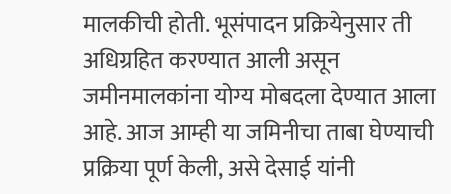मालकीची होती. भूसंपादन प्रक्रियेनुसार ती अधिग्रहित करण्यात आली असून जमीनमालकांना योग्य मोबदला देण्यात आला आहे. आज आम्ही या जमिनीचा ताबा घेण्याची प्रक्रिया पूर्ण केली, असे देसाई यांनी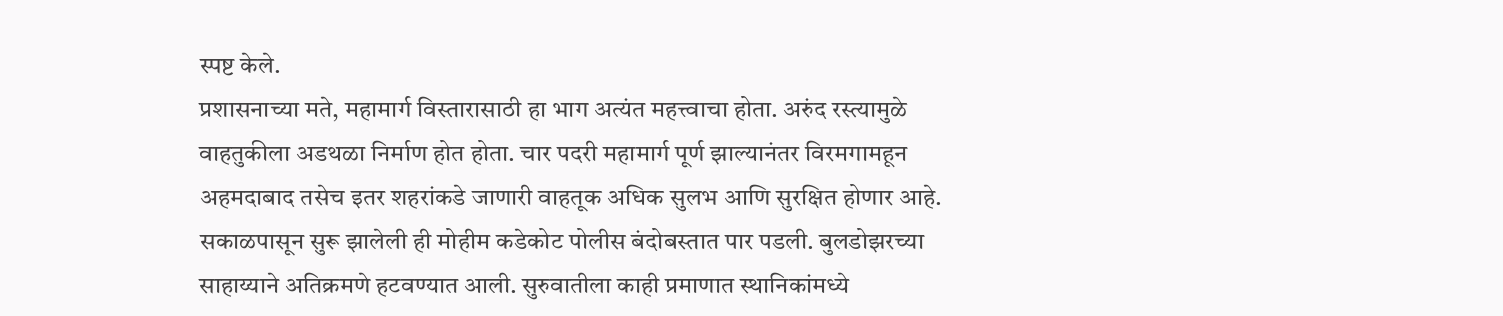स्पष्ट केले.
प्रशासनाच्या मते, महामार्ग विस्तारासाठी हा भाग अत्यंत महत्त्वाचा होता. अरुंद रस्त्यामुळे वाहतुकीला अडथळा निर्माण होत होता. चार पदरी महामार्ग पूर्ण झाल्यानंतर विरमगामहून अहमदाबाद तसेच इतर शहरांकडे जाणारी वाहतूक अधिक सुलभ आणि सुरक्षित होणार आहे. सकाळपासून सुरू झालेली ही मोहीम कडेकोट पोलीस बंदोबस्तात पार पडली. बुलडोझरच्या साहाय्याने अतिक्रमणे हटवण्यात आली. सुरुवातीला काही प्रमाणात स्थानिकांमध्ये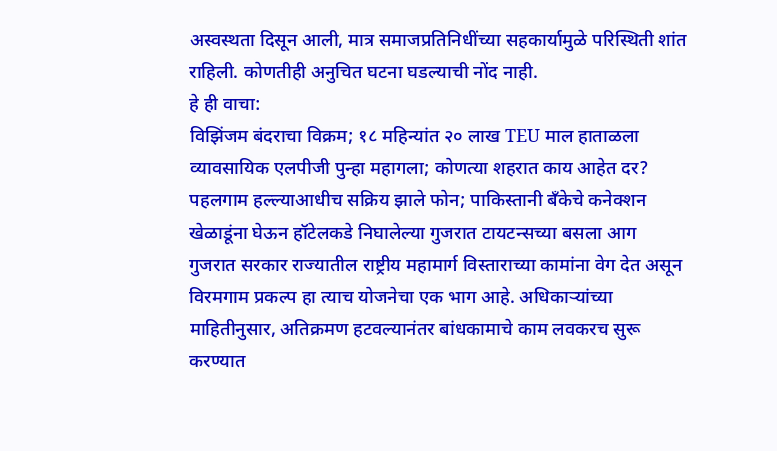अस्वस्थता दिसून आली, मात्र समाजप्रतिनिधींच्या सहकार्यामुळे परिस्थिती शांत राहिली. कोणतीही अनुचित घटना घडल्याची नोंद नाही.
हे ही वाचा:
विझिंजम बंदराचा विक्रम; १८ महिन्यांत २० लाख TEU माल हाताळला
व्यावसायिक एलपीजी पुन्हा महागला; कोणत्या शहरात काय आहेत दर?
पहलगाम हल्ल्याआधीच सक्रिय झाले फोन; पाकिस्तानी बँकेचे कनेक्शन
खेळाडूंना घेऊन हॉटेलकडे निघालेल्या गुजरात टायटन्सच्या बसला आग
गुजरात सरकार राज्यातील राष्ट्रीय महामार्ग विस्ताराच्या कामांना वेग देत असून विरमगाम प्रकल्प हा त्याच योजनेचा एक भाग आहे. अधिकाऱ्यांच्या माहितीनुसार, अतिक्रमण हटवल्यानंतर बांधकामाचे काम लवकरच सुरू करण्यात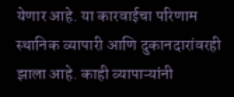येणार आहे. या कारवाईचा परिणाम स्थानिक व्यापारी आणि दुकानदारांवरही झाला आहे. काही व्यापाऱ्यांनी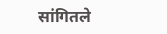सांगितले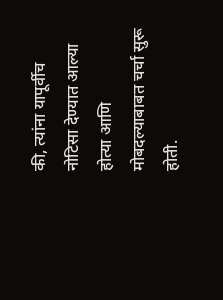की, त्यांना यापूर्वीच नोटिसा देण्यात आल्या होत्या आणि मोबदल्याबाबत चर्चा सुरू होती.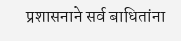प्रशासनाने सर्व बाधितांना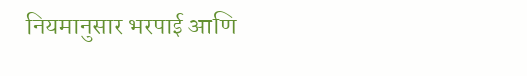नियमानुसार भरपाई आणि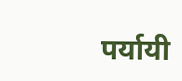पर्यायी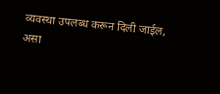व्यवस्था उपलब्ध करून दिली जाईल, असा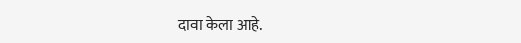दावा केला आहे.